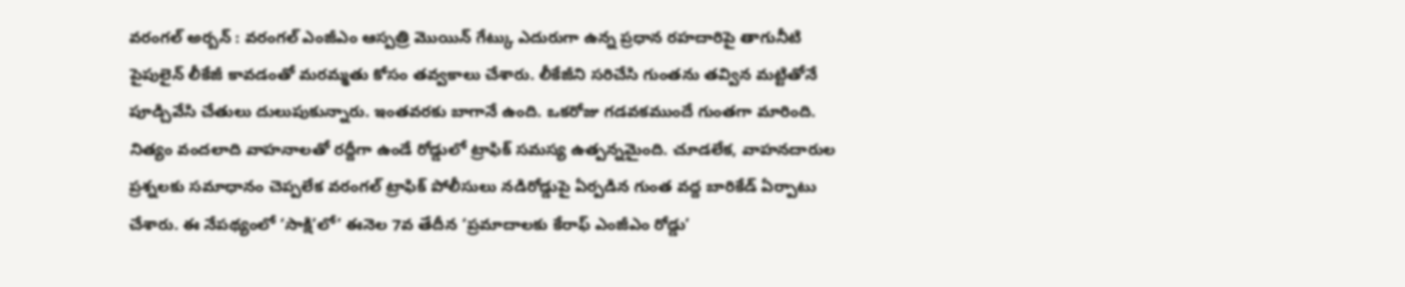వరంగల్ అర్బన్ : వరంగల్ ఎంజీఎం ఆస్పత్రి మొయిన్ గేట్కు ఎదురుగా ఉన్న ప్రధాన రహదారిపై తాగునీటి పైపులైన్ లీకేజీ కావడంతో మరమ్మతు కోసం తవ్వకాలు చేశారు. లీకేజీని సరిచేసి గుంతను తవ్విన మట్టితోనే పూడ్చివేసి చేతులు దులుపుకున్నారు. ఇంతవరకు బాగానే ఉంది. ఒకరోజు గడవకముందే గుంతగా మారింది. నిత్యం వందలాది వాహనాలతో రద్దీగా ఉండే రోడ్డులో ట్రాఫిక్ సమస్య ఉత్పన్నమైంది. చూడలేక, వాహనదారుల ప్రశ్నలకు సమాధానం చెప్పలేక వరంగల్ ట్రాఫిక్ పోలీసులు నడిరోడ్డుపై ఏర్పడిన గుంత వద్ద బారికేడ్ ఏర్పాటు చేశారు. ఈ నేపథ్యంలో ‘సాక్షి’లో’ ఈనెల 7వ తేదీన ‘ప్రమాదాలకు కేరాఫ్ ఎంజీఎం రోడ్డు’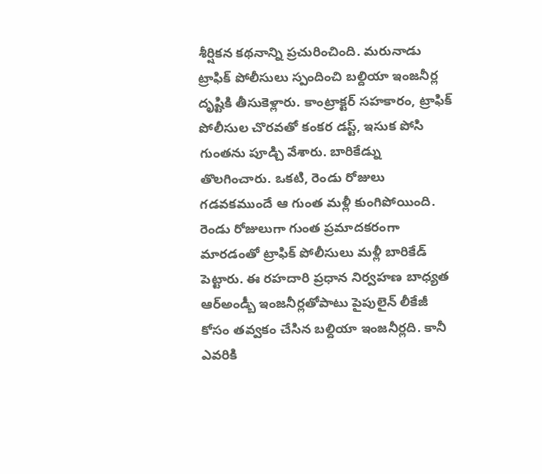శీర్షికన కథనాన్ని ప్రచురించింది. మరునాడు ట్రాఫిక్ పోలీసులు స్పందించి బల్దియా ఇంజనీర్ల దృష్టికి తీసుకెళ్లారు. కాంట్రాక్టర్ సహకారం, ట్రాఫిక్ పోలీసుల చొరవతో కంకర డస్ట్, ఇసుక పోసి గుంతను పూడ్చి వేశారు. బారికేడ్ను తొలగించారు. ఒకటి, రెండు రోజులు గడవకముందే ఆ గుంత మళ్లీ కుంగిపోయింది. రెండు రోజులుగా గుంత ప్రమాదకరంగా మారడంతో ట్రాఫిక్ పోలీసులు మళ్లీ బారికేడ్ పెట్టారు. ఈ రహదారి ప్రధాన నిర్వహణ బాధ్యత ఆర్అండ్బీ ఇంజనీర్లతోపాటు పైపులైన్ లీకేజీ కోసం తవ్వకం చేసిన బల్దియా ఇంజనీర్లది. కానీ ఎవరికి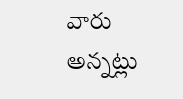వారు అన్నట్లు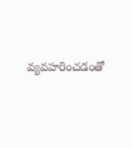వ్యవహరించడంతో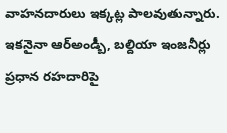వాహనదారులు ఇక్కట్ల పాలవుతున్నారు. ఇకనైనా ఆర్అండ్బీ, బల్దియా ఇంజనీర్లు ప్రధాన రహదారిపై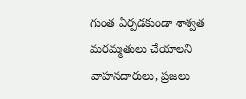గుంత ఏర్పడకుండా శాశ్వత మరమ్మతులు చేయాలని వాహనదారులు, ప్రజలు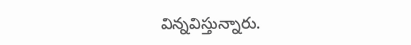విన్నవిస్తున్నారు.